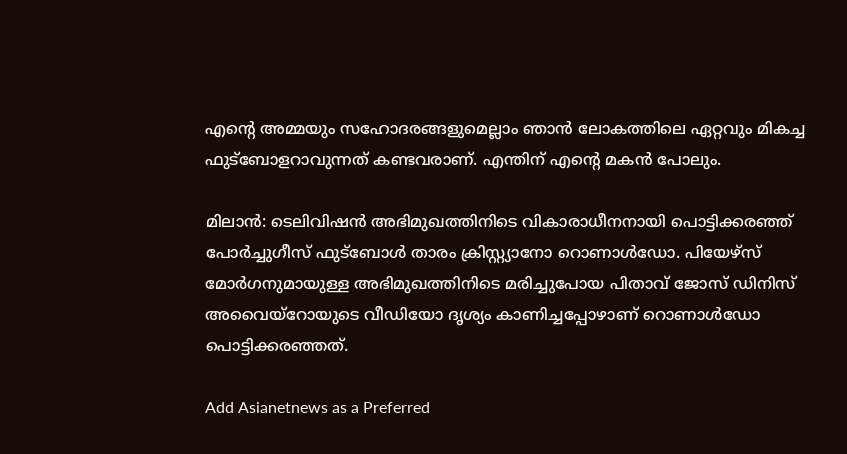എന്റെ അമ്മയും സഹോദരങ്ങളുമെല്ലാം ഞാന്‍ ലോകത്തിലെ ഏറ്റവും മികച്ച ഫുട്ബോളറാവുന്നത് കണ്ടവരാണ്. എന്തിന് എന്റെ മകന്‍ പോലും.

മിലാന്‍: ടെലിവിഷന്‍ അഭിമുഖത്തിനിടെ വികാരാധീനനായി പൊട്ടിക്കരഞ്ഞ് പോര്‍ച്ചുഗീസ് ഫുട്ബോള്‍ താരം ക്രിസ്റ്റ്യാനോ റൊണാള്‍ഡോ. പിയേഴ്സ് മോര്‍ഗനുമായുള്ള അഭിമുഖത്തിനിടെ മരിച്ചുപോയ പിതാവ് ജോസ് ഡിനിസ് അവൈയ്റോയുടെ വീഡിയോ ദൃശ്യം കാണിച്ചപ്പോഴാണ് റൊണാള്‍ഡോ പൊട്ടിക്കരഞ്ഞത്.

Add Asianetnews as a Preferred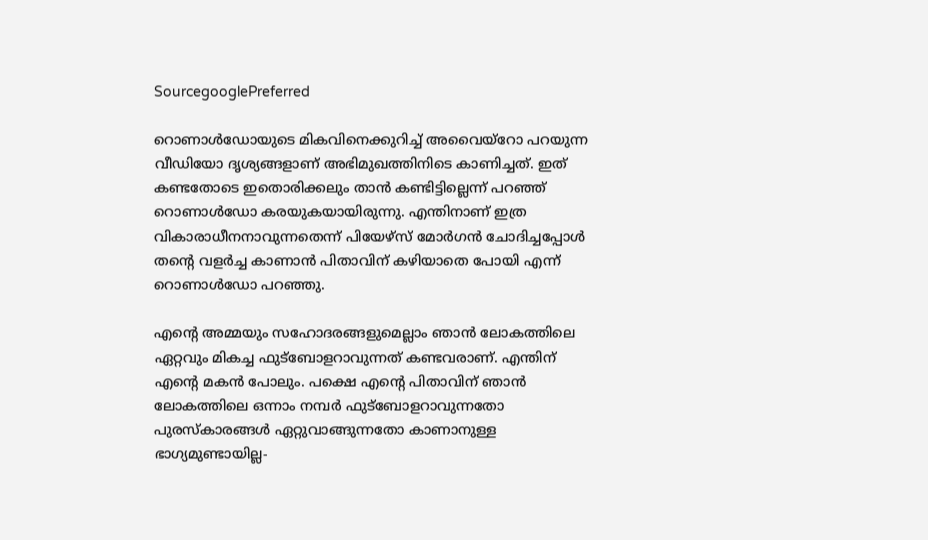SourcegooglePreferred

റൊണാള്‍ഡോയുടെ മികവിനെക്കുറിച്ച് അവൈയ്റോ പറയുന്ന വീഡിയോ ദൃശ്യങ്ങളാണ് അഭിമുഖത്തിനിടെ കാണിച്ചത്. ഇത് കണ്ടതോടെ ഇതൊരിക്കലും താന്‍ കണ്ടിട്ടില്ലെന്ന് പറഞ്ഞ് റൊണാള്‍ഡോ കരയുകയായിരുന്നു. എന്തിനാണ് ഇത്ര വികാരാധീനനാവുന്നതെന്ന് പിയേഴ്സ് മോര്‍ഗന്‍ ചോദിച്ചപ്പോള്‍ തന്റെ വളര്‍ച്ച കാണാന്‍ പിതാവിന് കഴിയാതെ പോയി എന്ന് റൊണാള്‍ഡോ പറഞ്ഞു.

എന്റെ അമ്മയും സഹോദരങ്ങളുമെല്ലാം ഞാന്‍ ലോകത്തിലെ ഏറ്റവും മികച്ച ഫുട്ബോളറാവുന്നത് കണ്ടവരാണ്. എന്തിന് എന്റെ മകന്‍ പോലും. പക്ഷെ എന്റെ പിതാവിന് ഞാന്‍ ലോകത്തിലെ ഒന്നാം നമ്പര്‍ ഫുട്ബോളറാവുന്നതോ പുരസ്കാരങ്ങള്‍ ഏറ്റുവാങ്ങുന്നതോ കാണാനുള്ള ഭാഗ്യമുണ്ടായില്ല-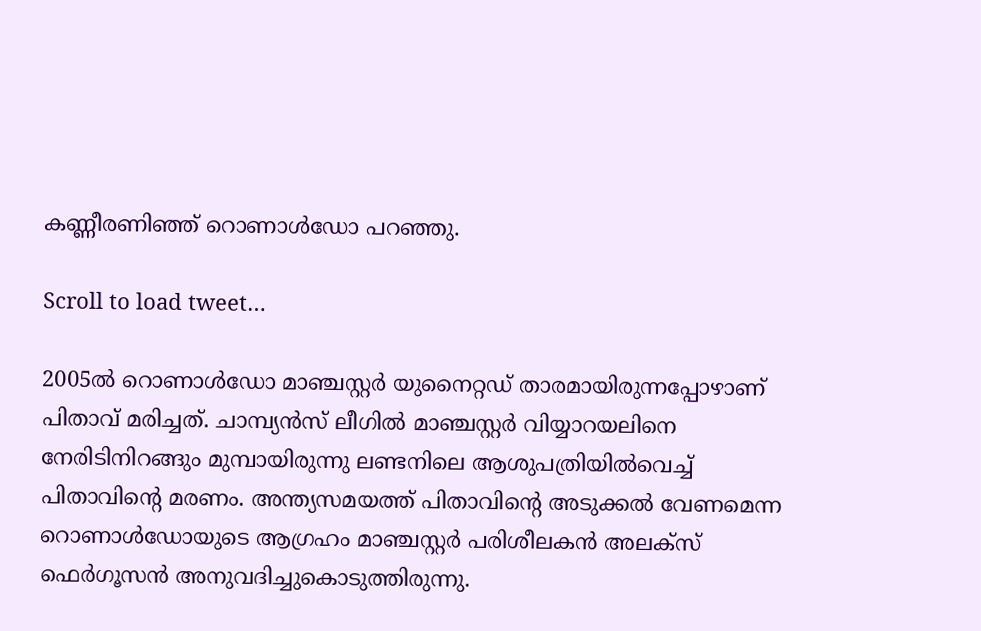കണ്ണീരണിഞ്ഞ് റൊണാള്‍ഡോ പറഞ്ഞു.

Scroll to load tweet…

2005ല്‍ റൊണാള്‍ഡോ മാഞ്ചസ്റ്റര്‍ യുനൈറ്റഡ് താരമായിരുന്നപ്പോഴാണ് പിതാവ് മരിച്ചത്. ചാമ്പ്യന്‍സ് ലീഗില്‍ മാഞ്ചസ്റ്റര്‍ വിയ്യാറയലിനെ നേരിടിനിറങ്ങും മുമ്പായിരുന്നു ലണ്ടനിലെ ആശുപത്രിയില്‍വെച്ച് പിതാവിന്റെ മരണം. അന്ത്യസമയത്ത് പിതാവിന്റെ അടുക്കല്‍ വേണമെന്ന റൊണാള്‍ഡോയുടെ ആഗ്രഹം മാഞ്ചസ്റ്റര്‍ പരിശീലകന്‍ അലക്സ് ഫെര്‍ഗൂസന്‍ അനുവദിച്ചുകൊടുത്തിരുന്നു.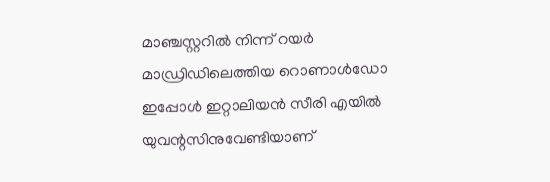മാഞ്ചസ്റ്ററില്‍ നിന്ന് റയര്‍ മാഡ്രിഡിലെത്തിയ റൊണാള്‍ഡോ ഇപ്പോള്‍ ഇറ്റാലിയന്‍ സീരി എയില്‍ യുവന്റസിനുവേണ്ടിയാണ്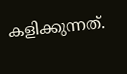കളിക്കുന്നത്.